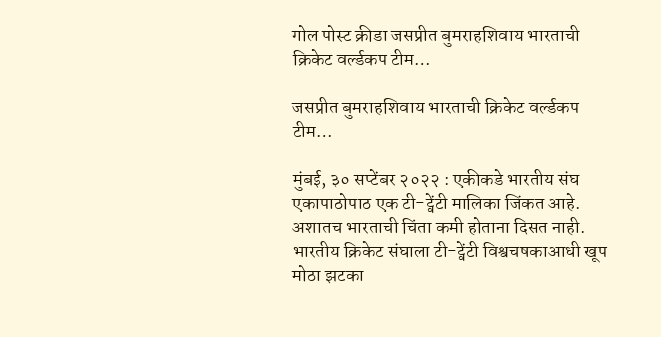गोल पोस्ट क्रीडा जसप्रीत बुमराहशिवाय भारताची क्रिकेट वर्ल्डकप टीम…

जसप्रीत बुमराहशिवाय भारताची क्रिकेट वर्ल्डकप टीम…

मुंबई, ३० सप्टेंबर २०२२ : एकीकडे भारतीय संघ एकापाठोपाठ एक टी-ट्वेंटी मालिका जिंकत आहे. अशातच भारताची चिंता कमी होताना दिसत नाही. भारतीय क्रिकेट संघाला टी-ट्वेंटी विश्वचषकाआधी खूप मोठा झटका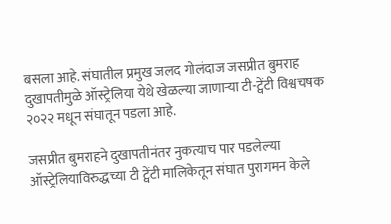बसला आहे. संघातील प्रमुख जलद गोलंदाज जसप्रीत बुमराह दुखापतीमुळे ऑस्ट्रेलिया येथे खेळल्या जाणाऱ्या टी-ट्वेंटी विश्वचषक २०२२ मधून संघातून पडला आहे.

जसप्रीत बुमराहने दुखापतीनंतर नुकत्याच पार पडलेल्या ऑस्ट्रेलियाविरुद्धच्या टी ट्वेंटी मालिकेतून संघात पुरागमन केले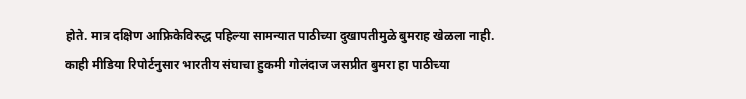होते. मात्र दक्षिण आफ्रिकेविरुद्ध पहिल्या सामन्यात पाठीच्या दुखापतीमुळे बुमराह खेळला नाही. काही मीडिया रिपोर्टनुसार भारतीय संघाचा हुकमी गोलंदाज जसप्रीत बुमरा हा पाठीच्या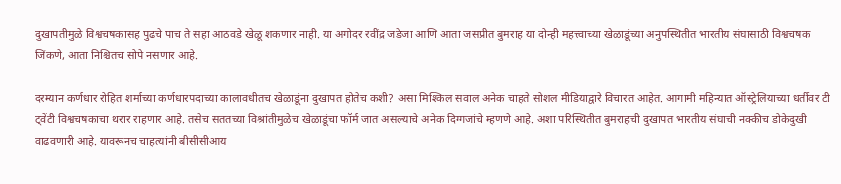दुखापतीमुळे विश्वचषकासह पुढचे पाच ते सहा आठवडे खेळू शकणार नाही. या अगोदर रवींद्र जडेजा आणि आता जसप्रीत बुमराह या दोन्ही महत्त्वाच्या खेळाडूंच्या अनुपस्थितीत भारतीय संघासाठी विश्वचषक जिंकणे, आता निश्चितच सोपे नसणार आहे.

दरम्यान कर्णधार रोहित शर्माच्या कर्णधारपदाच्या कालावधीतच खेळाडूंना दुखापत होतेच कशी? असा मिश्किल सवाल अनेक चाहते सोशल मीडियाद्वारे विचारत आहेत. आगामी महिन्यात ऑस्ट्रेलियाच्या धर्तीवर टी ट्वेंटी विश्वचषकाचा थरार राहणार आहे. तसेच सततच्या विश्रांतीमुळेच खेळाडूंचा फॉर्म जात असल्याचे अनेक दिग्गजांचे म्हणणे आहे. अशा परिस्थितीत बुमराहची दुखापत भारतीय संघाची नक्कीच डोकेदुखी वाढवणारी आहे. यावरूनच चाहत्यांनी बीसीसीआय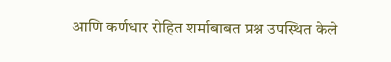आणि कर्णधार रोहित शर्माबाबत प्रश्न उपस्थित केले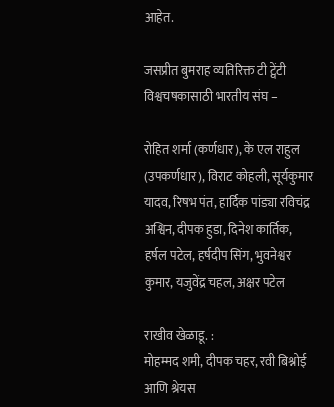आहेत.

जसप्रीत बुमराह व्यतिरिक्त टी ट्वेंटी विश्वचषकासाठी भारतीय संघ –

रोहित शर्मा (कर्णधार), के एल राहुल (उपकर्णधार), विराट कोहली, सूर्यकुमार यादव, रिषभ पंत, हार्दिक पांड्या रविचंद्र अश्विन, दीपक हुडा, दिनेश कार्तिक, हर्षल पटेल, हर्षदीप सिंग, भुवनेश्वर कुमार, यजुवेंद्र चहल, अक्षर पटेल

राखीव खेळाडू. :
मोहम्मद शमी, दीपक चहर, रवी बिश्नोई आणि श्रेयस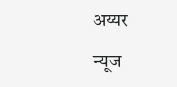अय्यर

न्यूज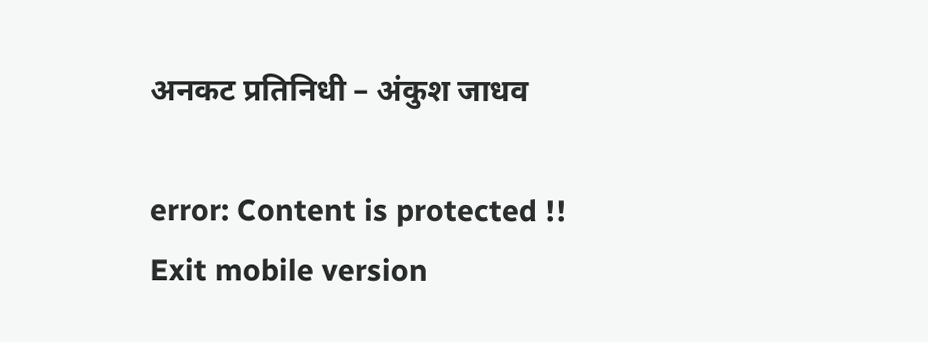अनकट प्रतिनिधी – अंकुश जाधव

error: Content is protected !!
Exit mobile version